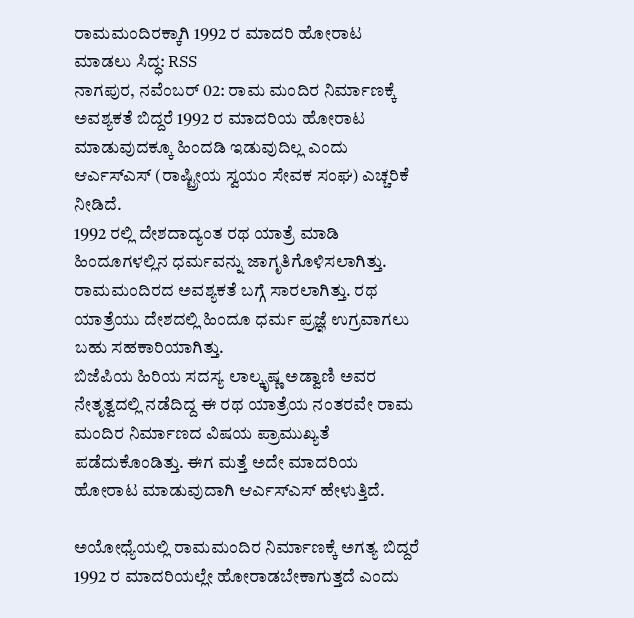ರಾಮಮಂದಿರಕ್ಕಾಗಿ 1992 ರ ಮಾದರಿ ಹೋರಾಟ ಮಾಡಲು ಸಿದ್ಧ: RSS
ನಾಗಪುರ, ನವೆಂಬರ್ 02: ರಾಮ ಮಂದಿರ ನಿರ್ಮಾಣಕ್ಕೆ ಅವಶ್ಯಕತೆ ಬಿದ್ದರೆ 1992 ರ ಮಾದರಿಯ ಹೋರಾಟ ಮಾಡುವುದಕ್ಕೂ ಹಿಂದಡಿ ಇಡುವುದಿಲ್ಲ ಎಂದು ಆರ್ಎಸ್ಎಸ್ (ರಾಷ್ಟ್ರೀಯ ಸ್ವಯಂ ಸೇವಕ ಸಂಘ) ಎಚ್ಚರಿಕೆ ನೀಡಿದೆ.
1992 ರಲ್ಲಿ ದೇಶದಾದ್ಯಂತ ರಥ ಯಾತ್ರೆ ಮಾಡಿ ಹಿಂದೂಗಳಲ್ಲಿನ ಧರ್ಮವನ್ನು ಜಾಗೃತಿಗೊಳಿಸಲಾಗಿತ್ತು. ರಾಮಮಂದಿರದ ಅವಶ್ಯಕತೆ ಬಗ್ಗೆ ಸಾರಲಾಗಿತ್ತು. ರಥ ಯಾತ್ರೆಯು ದೇಶದಲ್ಲಿ ಹಿಂದೂ ಧರ್ಮ ಪ್ರಜ್ಞೆ ಉಗ್ರವಾಗಲು ಬಹು ಸಹಕಾರಿಯಾಗಿತ್ತು.
ಬಿಜೆಪಿಯ ಹಿರಿಯ ಸದಸ್ಯ ಲಾಲ್ಕೃಷ್ಣ ಅಡ್ವಾಣಿ ಅವರ ನೇತೃತ್ವದಲ್ಲಿ ನಡೆದಿದ್ದ ಈ ರಥ ಯಾತ್ರೆಯ ನಂತರವೇ ರಾಮ ಮಂದಿರ ನಿರ್ಮಾಣದ ವಿಷಯ ಪ್ರಾಮುಖ್ಯತೆ ಪಡೆದುಕೊಂಡಿತ್ತು. ಈಗ ಮತ್ತೆ ಅದೇ ಮಾದರಿಯ ಹೋರಾಟ ಮಾಡುವುದಾಗಿ ಆರ್ಎಸ್ಎಸ್ ಹೇಳುತ್ತಿದೆ.

ಅಯೋಧ್ಯೆಯಲ್ಲಿ ರಾಮಮಂದಿರ ನಿರ್ಮಾಣಕ್ಕೆ ಅಗತ್ಯ ಬಿದ್ದರೆ 1992 ರ ಮಾದರಿಯಲ್ಲೇ ಹೋರಾಡಬೇಕಾಗುತ್ತದೆ ಎಂದು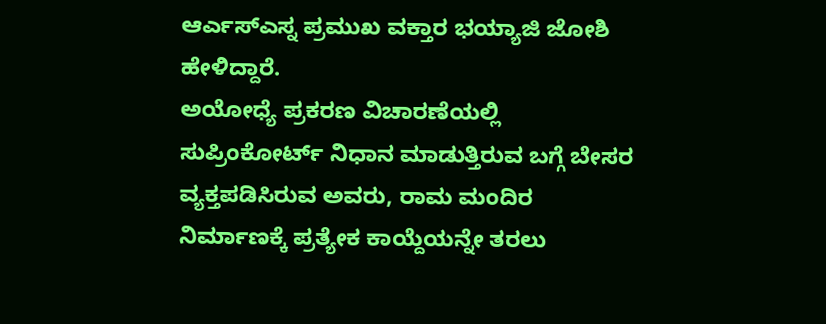ಆರ್ಎಸ್ಎಸ್ನ ಪ್ರಮುಖ ವಕ್ತಾರ ಭಯ್ಯಾಜಿ ಜೋಶಿ ಹೇಳಿದ್ದಾರೆ.
ಅಯೋಧ್ಯೆ ಪ್ರಕರಣ ವಿಚಾರಣೆಯಲ್ಲಿ ಸುಪ್ರಿಂಕೋರ್ಟ್ ನಿಧಾನ ಮಾಡುತ್ತಿರುವ ಬಗ್ಗೆ ಬೇಸರ ವ್ಯಕ್ತಪಡಿಸಿರುವ ಅವರು, ರಾಮ ಮಂದಿರ ನಿರ್ಮಾಣಕ್ಕೆ ಪ್ರತ್ಯೇಕ ಕಾಯ್ದೆಯನ್ನೇ ತರಲು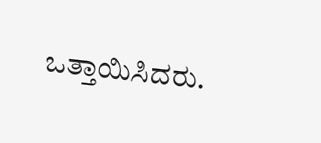ಒತ್ತಾಯಿಸಿದರು.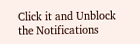Click it and Unblock the Notifications